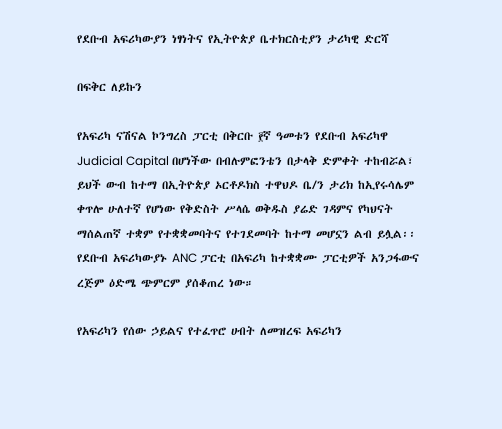የደቡብ አፍሪካውያን ነፃነትና የኢትዮጵያ ቤተክርስቲያን ታሪካዊ ድርሻ

በፍቅር ለይኩን

የአፍሪካ ናሽናል ኮንግረስ ፓርቲ በቅርቡ ፻ኛ ዓመቱን የደቡብ አፍሪካዋ Judicial Capital በሆነችው በብሉምፎንቴን በታላቅ ድምቀት ተከብሯል፣ ይህች ውብ ከተማ በኢትዮጵያ ኦርቶዶክስ ተዋህዶ ቤ/ን ታሪክ ከኢየሩሳሌም ቀጥሎ ሁለተኛ የሆነው የቅድስት ሥላሴ ወቅዱስ ያሬድ ገዳምና የካህናት ማሰልጠኛ ተቋም የተቋቋመባትና የተገደመባት ከተማ መሆኗን ልብ ይሏል፡፡ የደቡብ አፍሪካውያኑ ANC ፓርቲ በአፍሪካ ከተቋቋሙ ፓርቲዎች አንጋፋውና ረጅም ዕድሜ ጭምርም ያሰቆጠረ ነው።

የአፍሪካን የሰው ኃይልና የተፈጥሮ ሀብት ለመዝረፍ አፍሪካን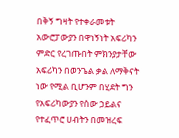በቅኝ ግዛት የተቀራመቱት አውሮፓውያን በዋነኝነት አፍሪካን ምድር የረገጡበት ምክንያታቸው አፍሪካን በወንጌል ቃል ለማቅናት ነው የሚል ቢሆንም በሂደት ግን የአፍሪካውያን የሰው ኃይልና የተፈጥሮ ሀብትን በመዝረፍ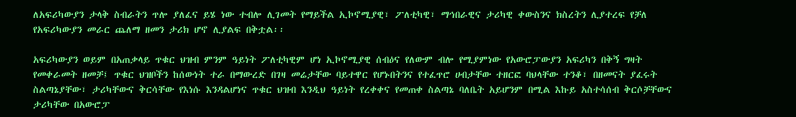ለአፍሪካውያን ታላቅ ስብራትን ጥሎ ያለፈና ይሄ ነው ተብሎ ሊገመት የማይችል ኢኮኖሚያዊ፣ ፖለቲካዊ፣ ማኅበራዊና ታሪካዊ ቀውስንና ክስረትን ሊያተረፍ የቻለ የአፍሪካውያን መራር ጨለማ ዘመን ታሪክ ሆኖ ሊያልፍ በቅቷል፡፡

አፍሪካውያን ወይም በአጠቃላይ ጥቁር ህዝብ ምንም ዓይነት ፖለቲካዊም ሆነ ኢኮኖሚያዊ ሰብዕና የለውም ብሎ የሚያምነው የአውሮፓውያን አፍሪካን በቅኝ ግዛት የመቀራመት ዘመቻ፤ ጥቁር ህዝቦችን ከሰውነት ተራ በማውረድ በገዛ መሬታቸው ባይተዋር የሆኑበትንና የተፈጥሮ ሀብታቸው ተዘርፎ ባህላቸው ተንቆ፣ በዘመናት ያፈሩት ስልጣኔያቸው፣ ታሪካቸውና ቅርሳቸው የእነሱ እንዳልሆነና ጥቁር ህዝብ እንዲህ ዓይነት የረቀቀና የመጠቀ ስልጣኔ ባለቤት አይሆንም በሚል እኩይ አስተሳሰብ ቅርሶቻቸውና ታሪካቸው በአውሮፓ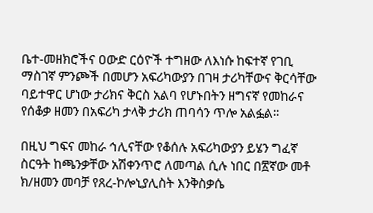ቤተ-መዘክሮችና ዐውድ ርዕዮች ተግዘው ለእነሱ ከፍተኛ የገቢ ማስገኛ ምንጮች በመሆን አፍሪካውያን በገዛ ታሪካቸውና ቅርሳቸው ባይተዋር ሆነው ታሪክና ቅርስ አልባ የሆኑበትን ዘግናኛ የመከራና የሰቆቃ ዘመን በአፍሪካ ታላቅ ታሪክ ጠባሳን ጥሎ አልፏል፡፡

በዚህ ግፍና መከራ ኅሊናቸው የቆሰሉ አፍሪካውያን ይሄን ግፈኛ ስርዓት ከጫንቃቸው አሽቀንጥሮ ለመጣል ሲሉ ነበር በ፳ኛው መቶ ክ/ዘመን መባቻ የጸረ-ኮሎኒያሊስት እንቅስቃሴ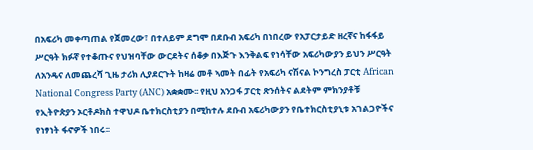በአፍሪካ መቀጣጠል የጀመረው፣ በተለይም ደግሞ በደቡብ አፍሪካ በነበረው የአፓርታይድ ዘረኛና ከፋፋይ ሥርዓት ክፉኛ የተቆጡና የህዝባቸው ውርደትና ሰቆቃ በእጅጉ እንቅልፍ የነሳቸው አፍሪካውያን ይህን ሥርዓት ለአንዴና ለመጨረሻ ጊዜ ታሪክ ሊያደርጉት ከዛሬ መቶ ኣመት በፊት የአፍሪካ ናሽናል ኮንግረስ ፓርቲ African National Congress Party (ANC) አቋቋሙ፡፡ የዚህ አንጋፋ ፓርቲ ጽንሰትና ልደትም ምክንያቶቹ የኢትዮጵያን ኦርቶዶክስ ተዋህዶ ቤተክርስቲያን በሚከተሉ ደቡብ አፍሪካውያን የቤተክርስቲያኒቱ አገልጋዮችና የነፃነት ፋኖዎች ነበሩ፡፡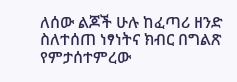ለሰው ልጆች ሁሉ ከፈጣሪ ዘንድ ስለተሰጠ ነፃነትና ክብር በግልጽ የምታሰተምረው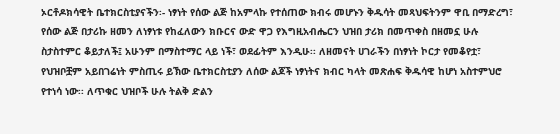ኦርቶዶክሳዊት ቤተክርስቲያናችን፡- ነፃነት የሰው ልጅ ከአምላኩ የተሰጠው ክብሩ መሆኑን ቅዱሳት መጻህፍትንም ዋቢ በማድረግ፣ የሰው ልጅ በታሪኩ ዘመን ለነፃነቱ የከፈለውን ክቡርና ውድ ዋጋ የእግዚአብሔርን ህዝበ ታሪክ በመጥቀስ በዘመኗ ሁሉ ስታስተምር ቆይታለች፤ አሁንም በማስተማር ላይ ነች፣ ወደፊትም እንዲሁ፡፡ ለዘመናት ሀገራችን በነፃነት ኮርታ የመቆየቷ፣ የህዝቦቿም አይበገሬነት ምስጢሩ ይኽው ቤተክርስቲያን ለሰው ልጆች ነፃነትና ክብር ካላት መጽሐፍ ቅዱሳዊ ከሆነ አስተምህሮ የተነሳ ነው፡፡ ለጥቁር ህዝቦች ሁሉ ትልቅ ድልን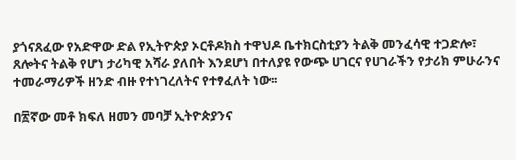ያጎናጸፈው የአድዋው ድል የኢትዮጵያ ኦርቶዶክስ ተዋህዶ ቤተክርስቲያን ትልቅ መንፈሳዊ ተጋድሎ፣ ጸሎትና ትልቅ የሆነ ታሪካዊ አሻራ ያለበት እንደሆነ በተለያዩ የውጭ ሀገርና የሀገራችን የታሪክ ምሁራንና ተመራማሪዎች ዘንድ ብዙ የተነገረለትና የተፃፈለት ነው፡፡

በ፳ኛው መቶ ክፍለ ዘመን መባቻ ኢትዮጵያንና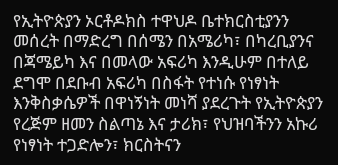የኢትዮጵያን ኦርቶዶክስ ተዋህዶ ቤተክርስቲያንን መሰረት በማድረግ በሰሜን በአሜሪካ፣ በካረቢያንና በጃሜይካ እና በመላው አፍሪካ እንዲሁም በተለይ ደግሞ በደቡብ አፍሪካ በስፋት የተነሱ የነፃነት እንቅስቃሴዎች በዋነኝነት መነሻ ያደረጉት የኢትዮጵያን የረጅም ዘመን ስልጣኔ እና ታሪክ፣ የህዝባችንን አኩሪ የነፃነት ተጋድሎን፣ ክርስትናን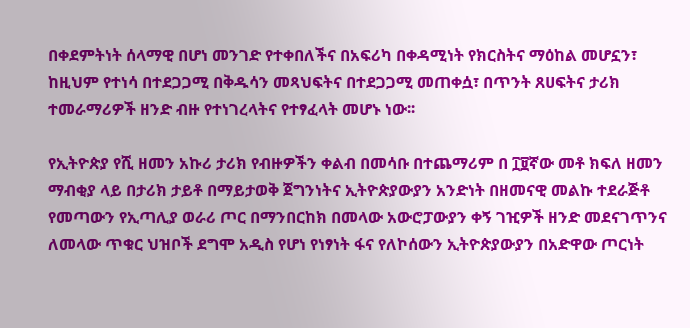በቀደምትነት ሰላማዊ በሆነ መንገድ የተቀበለችና በአፍሪካ በቀዳሚነት የክርስትና ማዕከል መሆኗን፣ ከዚህም የተነሳ በተደጋጋሚ በቅዱሳን መጻህፍትና በተደጋጋሚ መጠቀሷ፣ በጥንት ጸሀፍትና ታሪክ ተመራማሪዎች ዘንድ ብዙ የተነገረላትና የተፃፈላት መሆኑ ነው፡፡

የኢትዮጵያ የሺ ዘመን አኩሪ ታሪክ የብዙዎችን ቀልብ በመሳቡ በተጨማሪም በ ፲፱ኛው መቶ ክፍለ ዘመን ማብቂያ ላይ በታሪክ ታይቶ በማይታወቅ ጀግንነትና ኢትዮጵያውያን አንድነት በዘመናዊ መልኩ ተደራጅቶ የመጣውን የኢጣሊያ ወራሪ ጦር በማንበርከክ በመላው አውሮፓውያን ቀኝ ገዢዎች ዘንድ መደናገጥንና ለመላው ጥቁር ህዝቦች ደግሞ አዲስ የሆነ የነፃነት ፋና የለኮሰውን ኢትዮጵያውያን በአድዋው ጦርነት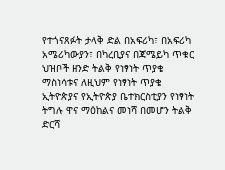የተጎናጸፉት ታላቅ ድል በአፍሪካ፣ በአፍሪካ አሜሪካውያን፣ በካረቢያና በጃሜይካ ጥቁር ህዝቦች ዘንድ ትልቅ የነፃነት ጥያቄ ማስነሳቱና ለዚህም የነፃነት ጥያቄ ኢትዮጵያና የኢትዮጵያ ቤተክርስቲያን የነፃነት ትግሉ ዋና ማዕከልና መነሻ በመሆን ትልቅ ድርሻ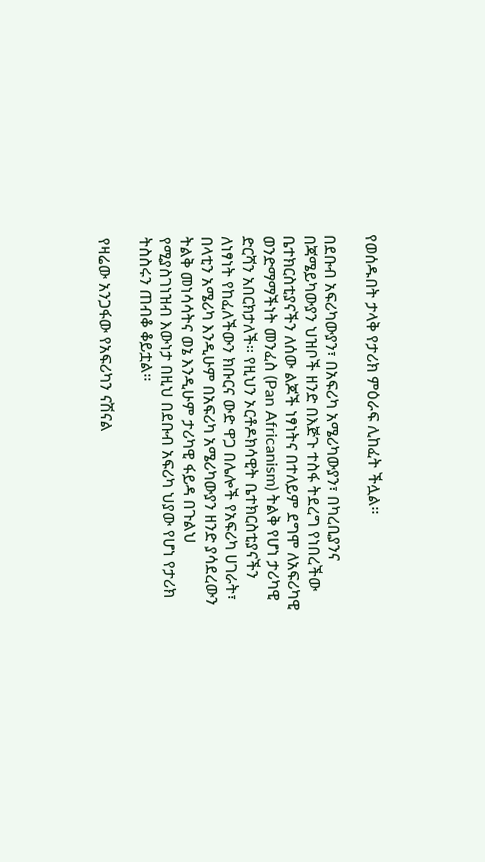የወሰዱበት ታላቅ የታሪክ ምዕራፍ ሊከፈት ችሏል፡፡

በደቡብ አፍሪካውያን፣ በአፍሪካ አሜሪካውያን፣ በካረቢያንና በጃሜይካውያን ህዝቦች ዘንድ በእጅጉ ተስፋ ትደረግ የነበረችው ቤተክርስቲያናችን ለሰው ልጆች ነፃነትና በተለይም ደግሞ ለአፍሪካዊ ወንድማማችነት መንፈስ (Pan Africanism) ትልቅ የሆነ ታሪካዊ ድርሻን አበርክታለች፡፡ የዚህን ኦርቶዶክሳዊት ቤተክርስቲያናችን ለነፃነት የከፈለችውን ክቡርና ውድ ዋጋ በሌሎች የአፍሪካ ሀገራት፣ በላቲን አሜሪካ እንዲሁም በአፍሪካ አሜሪካውያን ዘንድ ያሳደረውን ትልቅ መነሳሳትና ወኔ እንዲሁም ታሪካዊ ፋይዳ በጉልህ የሚያስገነዝብ እውነታ በዚህ በደቡብ አፍሪካ ህያው የሆነ የታሪክ ትስስሩን ጠብቆ ቆይቷል፡፡

የዛሬው አንጋፋው የአፍሪካን ናሽናል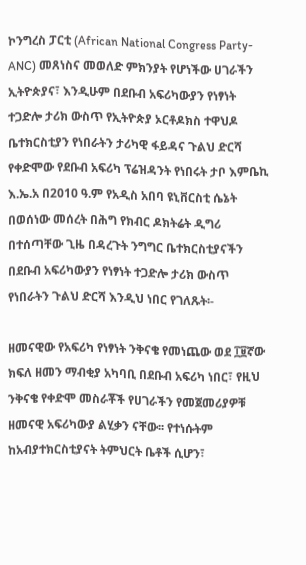ኮንግረስ ፓርቲ (African National Congress Party-ANC) መጸነስና መወለድ ምክንያት የሆነችው ሀገራችን ኢትዮጵያና፣ እንዲሁም በደቡብ አፍሪካውያን የነፃነት ተጋድሎ ታሪክ ውስጥ የኢትዮጵያ ኦርቶዶክስ ተዋህዶ ቤተክርስቲያን የነበራትን ታሪካዊ ፋይዳና ጉልህ ድርሻ የቀድሞው የደቡብ አፍሪካ ፕሬዝዳንት የነበሩት ታቦ እምቤኪ እ.ኤ.አ በ2010 ዓ.ም የአዲስ አበባ ዩኒቨርስቲ ሴኔት በወሰነው መሰረት በሕግ የክብር ዶክትሬት ዲግሪ በተሰጣቸው ጊዜ በዳረጉት ንግግር ቤተክርስቲያናችን በደቡብ አፍሪካውያን የነፃነት ተጋድሎ ታሪክ ውስጥ የነበራትን ጉልህ ድርሻ እንዲህ ነበር የገለጹት፡-

ዘመናዊው የአፍሪካ የነፃነት ንቅናቄ የመነጨው ወደ ፲፱ኛው ክፍለ ዘመን ማብቂያ አካባቢ በደቡብ አፍሪካ ነበር፣ የዚህ ንቅናቄ የቀድሞ መስራቾች የሀገራችን የመጀመሪያዎቹ ዘመናዊ አፍሪካውያ ልሂቃን ናቸው፡፡ የተነሱትም ከአብያተክርስቲያናት ትምህርት ቤቶች ሲሆን፣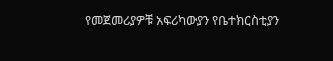የመጀመሪያዎቹ አፍሪካውያን የቤተክርስቲያን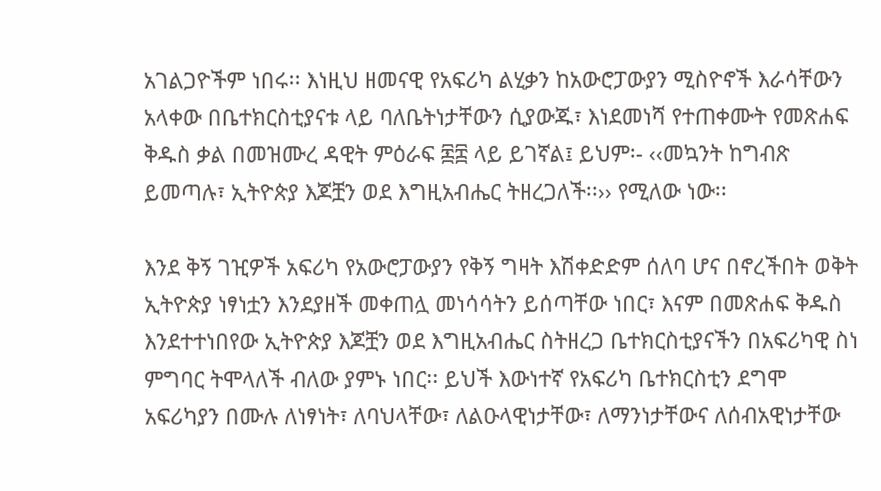አገልጋዮችም ነበሩ፡፡ እነዚህ ዘመናዊ የአፍሪካ ልሂቃን ከአውሮፓውያን ሚስዮኖች እራሳቸውን አላቀው በቤተክርስቲያናቱ ላይ ባለቤትነታቸውን ሲያውጁ፣ እነደመነሻ የተጠቀሙት የመጽሐፍ ቅዱስ ቃል በመዝሙረ ዳዊት ምዕራፍ ፷፰ ላይ ይገኛል፤ ይህም፡- ‹‹መኳንት ከግብጽ ይመጣሉ፣ ኢትዮጵያ እጆቿን ወደ እግዚአብሔር ትዘረጋለች፡፡›› የሚለው ነው፡፡

እንደ ቅኝ ገዢዎች አፍሪካ የአውሮፓውያን የቅኝ ግዛት እሽቀድድም ሰለባ ሆና በኖረችበት ወቅት ኢትዮጵያ ነፃነቷን እንደያዘች መቀጠሏ መነሳሳትን ይሰጣቸው ነበር፣ እናም በመጽሐፍ ቅዱስ እንደተተነበየው ኢትዮጵያ እጆቿን ወደ እግዚአብሔር ስትዘረጋ ቤተክርስቲያናችን በአፍሪካዊ ስነ ምግባር ትሞላለች ብለው ያምኑ ነበር፡፡ ይህች እውነተኛ የአፍሪካ ቤተክርስቲን ደግሞ አፍሪካያን በሙሉ ለነፃነት፣ ለባህላቸው፣ ለልዑላዊነታቸው፣ ለማንነታቸውና ለሰብአዊነታቸው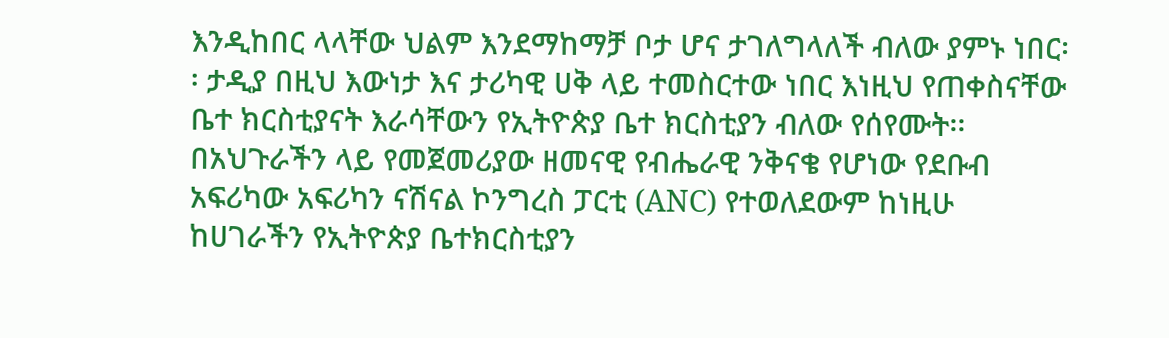እንዲከበር ላላቸው ህልም እንደማከማቻ ቦታ ሆና ታገለግላለች ብለው ያምኑ ነበር፡፡ ታዲያ በዚህ እውነታ እና ታሪካዊ ሀቅ ላይ ተመስርተው ነበር እነዚህ የጠቀስናቸው ቤተ ክርስቲያናት እራሳቸውን የኢትዮጵያ ቤተ ክርስቲያን ብለው የሰየሙት፡፡ በአህጉራችን ላይ የመጀመሪያው ዘመናዊ የብሔራዊ ንቅናቄ የሆነው የደቡብ አፍሪካው አፍሪካን ናሽናል ኮንግረስ ፓርቲ (ANC) የተወለደውም ከነዚሁ ከሀገራችን የኢትዮጵያ ቤተክርስቲያን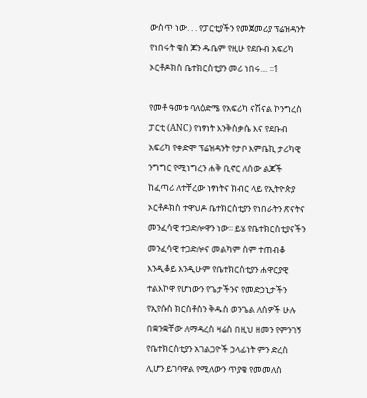ውስጥ ነው. . . የፓርቲያችን የመጀመሪያ ፕሬዝዳንት የነበሩት ቄስ ጆን ዱቤም የዚሁ የደቡብ አፍሪካ ኦርቶዶክስ ቤተክርስቲያን መሪ ነበሩ… ፡፡1

የመቶ ዓመቱ ባለዕድሜ የአፍሪካ ናሽናል ኮንግረስ ፓርቲ (ANC) የነፃነት እንቅስቃሴ እና የደቡብ አፍሪካ የቀድሞ ፕሬዝዳንት የታቦ እምቤኪ ታሪካዊ ንግግር የሚነግረን ሐቅ ቢኖር ለሰው ልጆች ከፈጣሪ ለተቸረው ነፃነትና ክብር ላይ የኢትዮጵያ ኦርቶዶክስ ተዋህዶ ቤተክርስቲያን የነበራትን ጽናትና መንፈሳዊ ተጋድሎዋን ነው፡፡ ይሄ የቤተክርስቲያናችን መንፈሳዊ ተጋድሎና መልካም ስም ተጠብቆ እንዲቆይ እንዲሁም የቤተክርስቲያን ሐዋርያዊ ተልእኮዋ የሆነውን የጌታችንና የመድኃኒታችን የኢየሱስ ክርስቶስን ቅዱስ ወንጌል ለሰዎች ሁሉ በቋንቋቸው ለማዳረስ ዛሬስ በዚህ ዘመን የምንገኝ የቤተክርስቲያን አገልጋዮች ኃላፊነት ምን ድረስ ሊሆን ይገባዋል የሚለውን ጥያቄ የመመለስ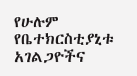የሁሉም የቤተክርስቲያኒቱ አገልጋዮችና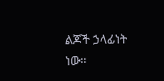ልጆች ኃላፊነት ነው፡፡